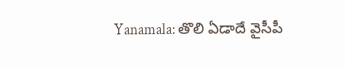Yanamala: తొలి ఏడాదే వైసీపీ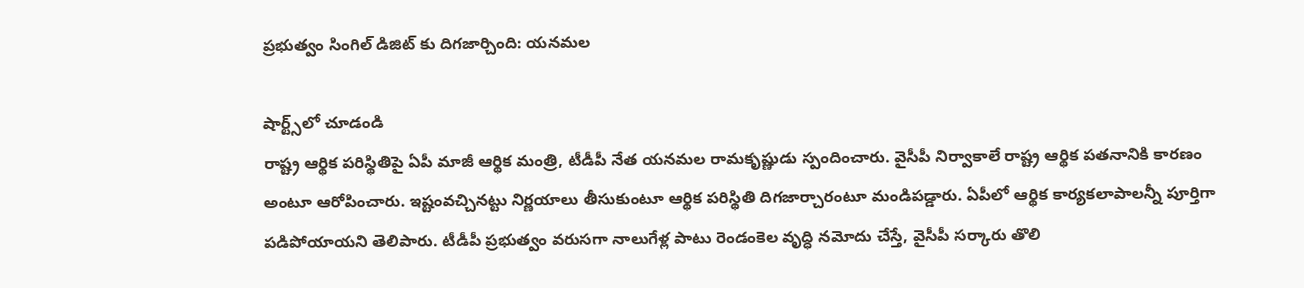ప్రభుత్వం సింగిల్ డిజిట్ కు దిగజార్చింది: యనమల

షార్ట్స్‌లో చూడండి
రాష్ట్ర ఆర్థిక పరిస్థితిపై ఏపీ మాజీ ఆర్థిక మంత్రి, టీడీపీ నేత యనమల రామకృష్ణుడు స్పందించారు. వైసీపీ నిర్వాకాలే రాష్ట్ర ఆర్థిక పతనానికి కారణం అంటూ ఆరోపించారు. ఇష్టంవచ్చినట్టు నిర్ణయాలు తీసుకుంటూ ఆర్థిక పరిస్థితి దిగజార్చారంటూ మండిపడ్డారు. ఏపీలో ఆర్థిక కార్యకలాపాలన్నీ పూర్తిగా పడిపోయాయని తెలిపారు. టీడీపీ ప్రభుత్వం వరుసగా నాలుగేళ్ల పాటు రెండంకెల వృద్ధి నమోదు చేస్తే, వైసీపీ సర్కారు తొలి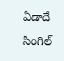ఏడాదే సింగిల్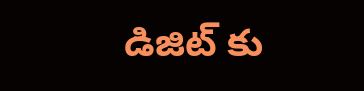డిజిట్ కు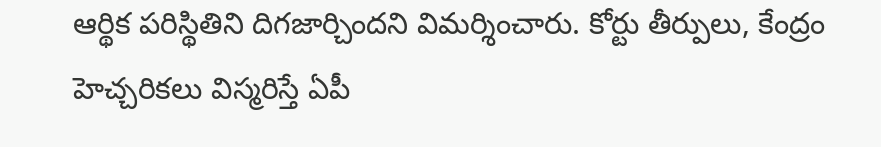ఆర్థిక పరిస్థితిని దిగజార్చిందని విమర్శించారు. కోర్టు తీర్పులు, కేంద్రం హెచ్చరికలు విస్మరిస్తే ఏపీ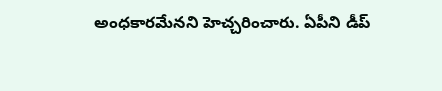అంధకారమేనని హెచ్చరించారు. ఏపీని డీప్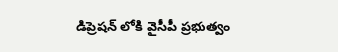డిప్రెషన్ లోకి వైసీపీ ప్రభుత్వం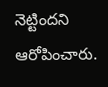నెట్టిందని ఆరోపించారు.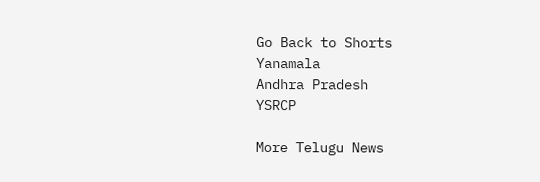Go Back to Shorts
Yanamala
Andhra Pradesh
YSRCP

More Telugu News